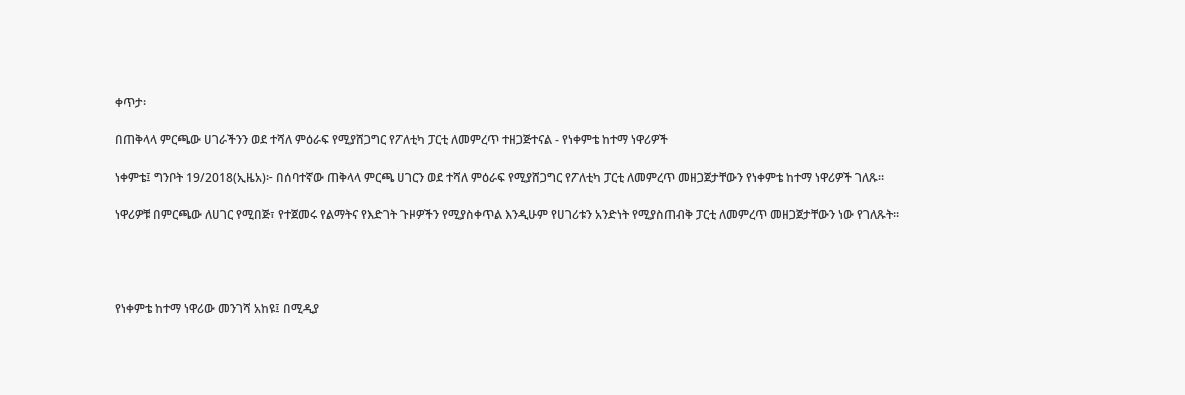ቀጥታ፡

በጠቅላላ ምርጫው ሀገራችንን ወደ ተሻለ ምዕራፍ የሚያሸጋግር የፖለቲካ ፓርቲ ለመምረጥ ተዘጋጅተናል - የነቀምቴ ከተማ ነዋሪዎች

ነቀምቴ፤ ግንቦት 19/2018(ኢዜአ)፦ በሰባተኛው ጠቅላላ ምርጫ ሀገርን ወደ ተሻለ ምዕራፍ የሚያሸጋግር የፖለቲካ ፓርቲ ለመምረጥ መዘጋጀታቸውን የነቀምቴ ከተማ ነዋሪዎች ገለጹ።

ነዋሪዎቹ በምርጫው ለሀገር የሚበጅ፣ የተጀመሩ የልማትና የእድገት ጉዞዎችን የሚያስቀጥል እንዲሁም የሀገሪቱን አንድነት የሚያስጠብቅ ፓርቲ ለመምረጥ መዘጋጀታቸውን ነው የገለጹት።




የነቀምቴ ከተማ ነዋሪው መንገሻ አከዩ፤ በሚዲያ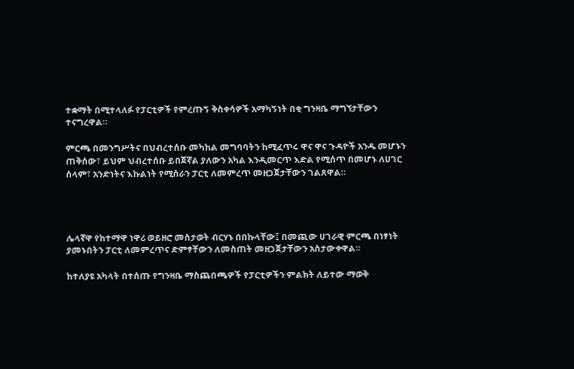ተቋማት በሚተላለፉ የፓርቲዎች የምረጡኝ ቅስቀሳዎች አማካኝነት በቂ ግንዛቤ ማግኘታቸውን ተናግረዋል።

ምርጫ በመንግሥትና በህብረተሰቡ መካከል መግባባትን ከሚፈጥሩ ዋና ዋና ጉዳዮች አንዱ መሆኑን ጠቅሰው፣ ይህም ህብረተሰቡ ይበጀኛል ያለውን አካል እንዲመርጥ እድል የሚሰጥ በመሆኑ ለሀገር ሰላም፣ አንድነትና እኩልነት የሚሰራን ፓርቲ ለመምረጥ መዘጋጀታቸውን ገልጸዋል።




ሌላኛዋ የከተማዋ ነዋሪ ወይዘሮ መስታወት ብርሃኑ በበኩላቸው፤ በመጪው ሀገራዊ ምርጫ በነፃነት ያመኑበትን ፓርቲ ለመምረጥና ድምፃቸውን ለመስጠት መዘጋጀታቸውን አስታውቀዋል።

ከተለያዩ አካላት በተሰጡ የግንዛቤ ማስጨበጫዎች የፓርቲዎችን ምልክት ለይተው ማወቅ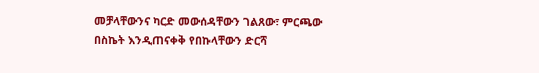መቻላቸውንና ካርድ መውሰዳቸውን ገልጸው፣ ምርጫው በስኬት እንዲጠናቀቅ የበኩላቸውን ድርሻ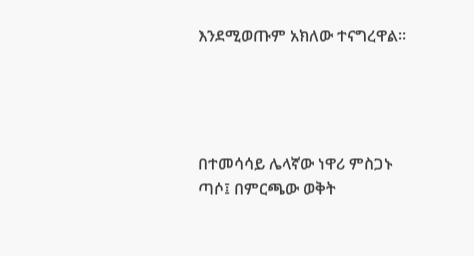እንደሚወጡም አክለው ተናግረዋል።




በተመሳሳይ ሌላኛው ነዋሪ ምስጋኑ ጣሶ፤ በምርጫው ወቅት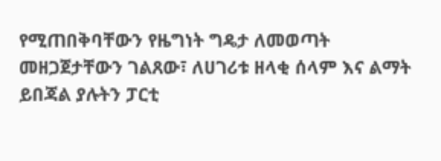የሚጠበቅባቸውን የዜግነት ግዴታ ለመወጣት መዘጋጀታቸውን ገልጸው፣ ለሀገሪቱ ዘላቂ ሰላም እና ልማት ይበጃል ያሉትን ፓርቲ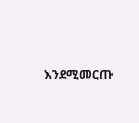እንደሚመርጡ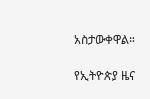አስታውቀዋል።

የኢትዮጵያ ዜና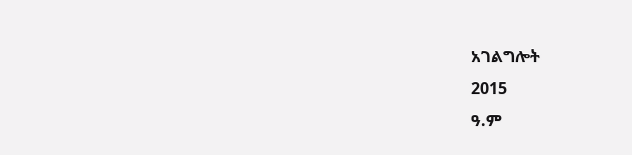አገልግሎት
2015
ዓ.ም